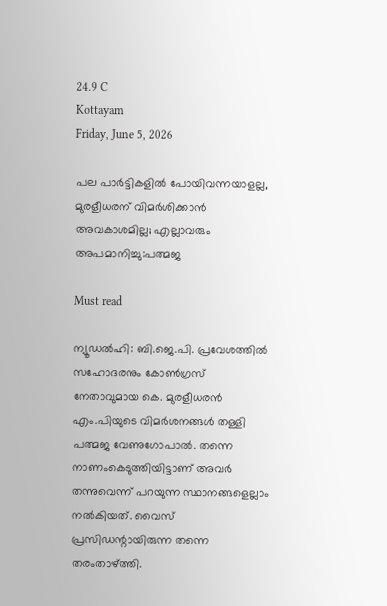24.9 C
Kottayam
Friday, June 5, 2026

പല പാർട്ടികളിൽ പോയിവന്നയാളല്ല, മുരളീധരന് വിമർശിക്കാൻ അവകാശമില്ല; എല്ലാവരും അപമാനിച്ചു:പത്മജ

Must read

ന്യൂഡല്‍ഹി: ബി.ജെ.പി. പ്രവേശത്തില്‍ സഹോദരനും കോണ്‍ഗ്രസ് നേതാവുമായ കെ. മുരളീധരന്‍ എം.പിയുടെ വിമര്‍ശനങ്ങള്‍ തള്ളി പത്മജ വേണുഗോപാല്‍. തന്നെ നാണംകെടുത്തിയിട്ടാണ് അവര്‍ തന്നുവെന്ന് പറയുന്ന സ്ഥാനങ്ങളെല്ലാം നല്‍കിയത്. വൈസ് പ്രസിഡന്റായിരുന്ന തന്നെ തരംതാഴ്ത്തി.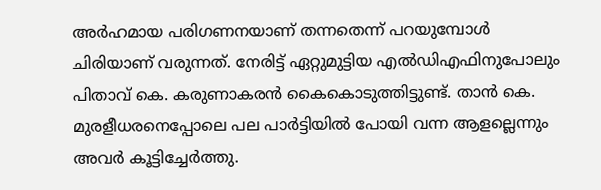അര്‍ഹമായ പരിഗണനയാണ് തന്നതെന്ന് പറയുമ്പോള്‍ ചിരിയാണ് വരുന്നത്. നേരിട്ട് ഏറ്റുമുട്ടിയ എല്‍ഡിഎഫിനുപോലും പിതാവ് കെ. കരുണാകരന്‍ കൈകൊടുത്തിട്ടുണ്ട്. താന്‍ കെ. മുരളീധരനെപ്പോലെ പല പാര്‍ട്ടിയില്‍ പോയി വന്ന ആളല്ലെന്നും അവര്‍ കൂട്ടിച്ചേര്‍ത്തു.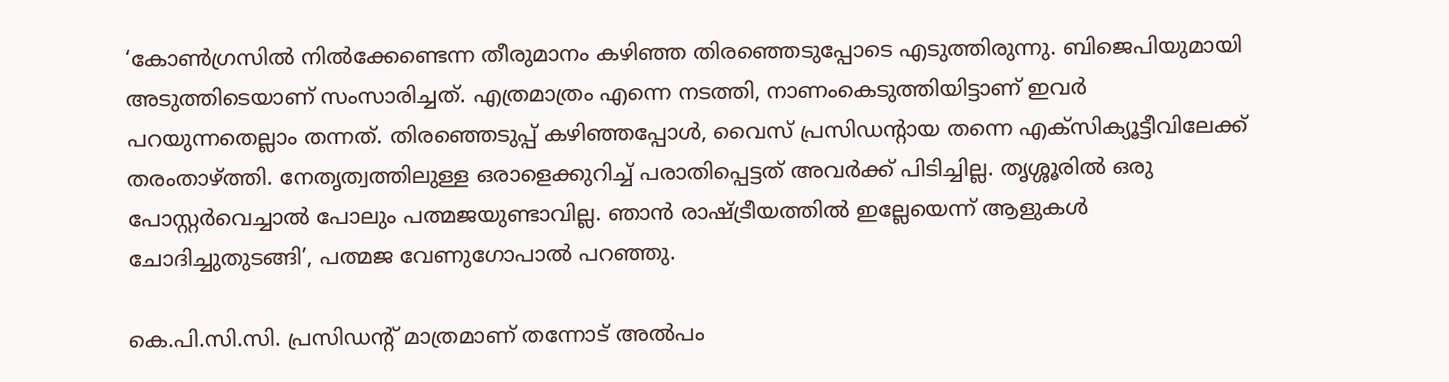‘കോണ്‍ഗ്രസില്‍ നില്‍ക്കേണ്ടെന്ന തീരുമാനം കഴിഞ്ഞ തിരഞ്ഞെടുപ്പോടെ എടുത്തിരുന്നു. ബിജെപിയുമായി അടുത്തിടെയാണ് സംസാരിച്ചത്. എത്രമാത്രം എന്നെ നടത്തി, നാണംകെടുത്തിയിട്ടാണ് ഇവര്‍ പറയുന്നതെല്ലാം തന്നത്. തിരഞ്ഞെടുപ്പ് കഴിഞ്ഞപ്പോള്‍, വൈസ് പ്രസിഡന്റായ തന്നെ എക്‌സിക്യൂട്ടീവിലേക്ക് തരംതാഴ്ത്തി. നേതൃത്വത്തിലുള്ള ഒരാളെക്കുറിച്ച് പരാതിപ്പെട്ടത് അവര്‍ക്ക് പിടിച്ചില്ല. തൃശ്ശൂരില്‍ ഒരു പോസ്റ്റര്‍വെച്ചാല്‍ പോലും പത്മജയുണ്ടാവില്ല. ഞാന്‍ രാഷ്ട്രീയത്തില്‍ ഇല്ലേയെന്ന് ആളുകള്‍ ചോദിച്ചുതുടങ്ങി’, പത്മജ വേണുഗോപാല്‍ പറഞ്ഞു.

കെ.പി.സി.സി. പ്രസിഡന്റ് മാത്രമാണ് തന്നോട് അല്‍പം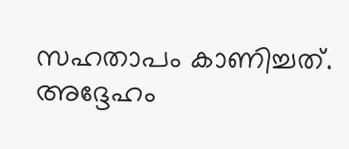സഹതാപം കാണിച്ചത്. അദ്ദേഹം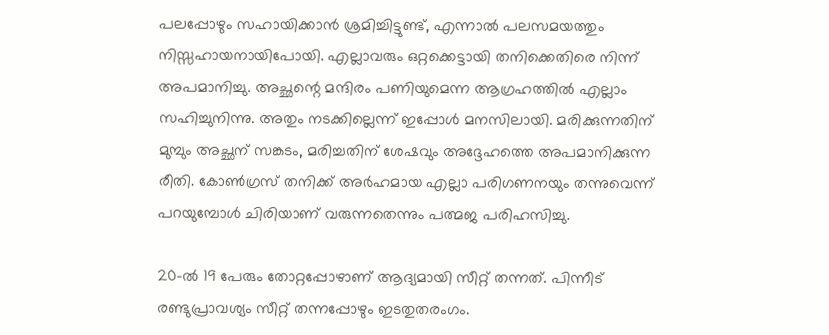പലപ്പോഴും സഹായിക്കാന്‍ ശ്രമിച്ചിട്ടുണ്ട്, എന്നാല്‍ പലസമയത്തും നിസ്സഹായനായിപോയി. എല്ലാവരും ഒറ്റക്കെട്ടായി തനിക്കെതിരെ നിന്ന് അപമാനിച്ചു. അച്ഛന്റെ മന്ദിരം പണിയുമെന്ന ആഗ്രഹത്തില്‍ എല്ലാം സഹിച്ചുനിന്നു. അതും നടക്കില്ലെന്ന് ഇപ്പോള്‍ മനസിലായി. മരിക്കുന്നതിന് മുമ്പും അച്ഛന് സങ്കടം, മരിച്ചതിന് ശേഷവും അദ്ദേഹത്തെ അപമാനിക്കുന്ന രീതി. കോണ്‍ഗ്രസ് തനിക്ക് അര്‍ഹമായ എല്ലാ പരിഗണനയും തന്നുവെന്ന് പറയുമ്പോള്‍ ചിരിയാണ് വരുന്നതെന്നും പത്മജ പരിഹസിച്ചു.

20-ല്‍ 19 പേരും തോറ്റപ്പോഴാണ് ആദ്യമായി സീറ്റ് തന്നത്. പിന്നീട് രണ്ടുപ്രാവശ്യം സീറ്റ് തന്നപ്പോഴും ഇടതുതരംഗം.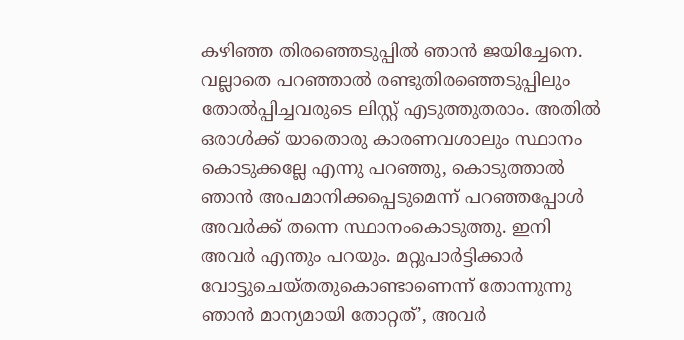കഴിഞ്ഞ തിരഞ്ഞെടുപ്പില്‍ ഞാന്‍ ജയിച്ചേനെ. വല്ലാതെ പറഞ്ഞാല്‍ രണ്ടുതിരഞ്ഞെടുപ്പിലും തോല്‍പ്പിച്ചവരുടെ ലിസ്റ്റ് എടുത്തുതരാം. അതില്‍ ഒരാള്‍ക്ക് യാതൊരു കാരണവശാലും സ്ഥാനം കൊടുക്കല്ലേ എന്നു പറഞ്ഞു, കൊടുത്താല്‍ ഞാന്‍ അപമാനിക്കപ്പെടുമെന്ന് പറഞ്ഞപ്പോള്‍ അവര്‍ക്ക് തന്നെ സ്ഥാനംകൊടുത്തു. ഇനി അവര്‍ എന്തും പറയും. മറ്റുപാര്‍ട്ടിക്കാര്‍ വോട്ടുചെയ്തതുകൊണ്ടാണെന്ന് തോന്നുന്നു ഞാന്‍ മാന്യമായി തോറ്റത്’, അവര്‍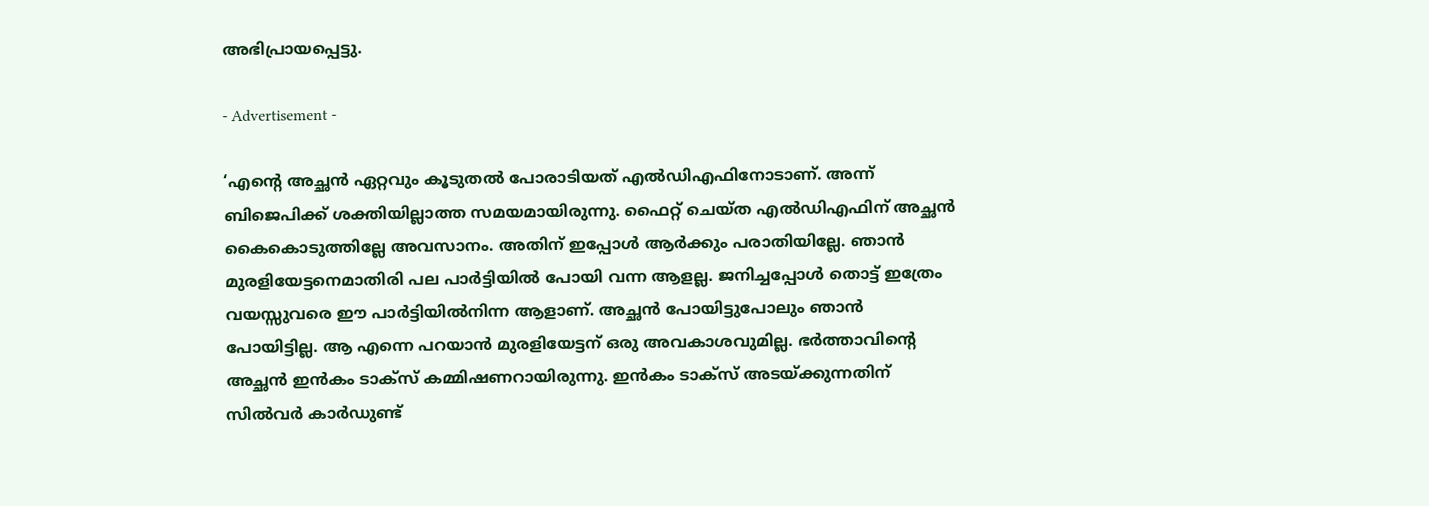അഭിപ്രായപ്പെട്ടു.

- Advertisement -

‘എന്റെ അച്ഛന്‍ ഏറ്റവും കൂടുതല്‍ പോരാടിയത് എല്‍ഡിഎഫിനോടാണ്. അന്ന് ബിജെപിക്ക് ശക്തിയില്ലാത്ത സമയമായിരുന്നു. ഫൈറ്റ് ചെയ്ത എല്‍ഡിഎഫിന് അച്ഛന്‍ കൈകൊടുത്തില്ലേ അവസാനം. അതിന് ഇപ്പോള്‍ ആര്‍ക്കും പരാതിയില്ലേ. ഞാന്‍ മുരളിയേട്ടനെമാതിരി പല പാര്‍ട്ടിയില്‍ പോയി വന്ന ആളല്ല. ജനിച്ചപ്പോള്‍ തൊട്ട് ഇത്രേം വയസ്സുവരെ ഈ പാര്‍ട്ടിയില്‍നിന്ന ആളാണ്. അച്ഛന്‍ പോയിട്ടുപോലും ഞാന്‍ പോയിട്ടില്ല. ആ എന്നെ പറയാന്‍ മുരളിയേട്ടന് ഒരു അവകാശവുമില്ല. ഭര്‍ത്താവിന്റെ അച്ഛന്‍ ഇന്‍കം ടാക്‌സ് കമ്മിഷണറായിരുന്നു. ഇന്‍കം ടാക്‌സ് അടയ്ക്കുന്നതിന് സില്‍വര്‍ കാര്‍ഡുണ്ട്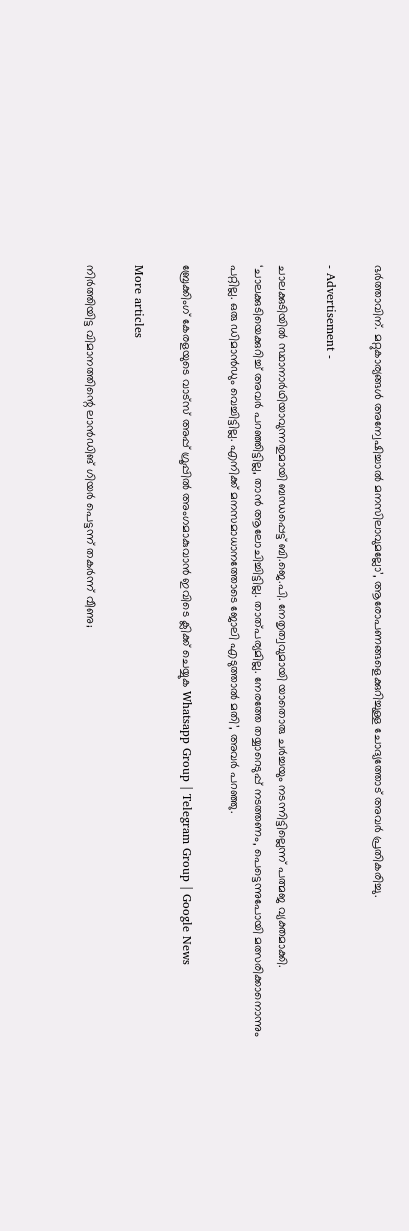ഭര്‍ത്താവിന്. മറ്റുകാര്യങ്ങള്‍ അന്വേഷിച്ചാല്‍ മനസിലാവുമല്ലോ’, ആരോപണങ്ങളെക്കുറിച്ചുള്ള ചോദ്യത്തോട് അവര്‍ പ്രതികരിച്ചു.

- Advertisement -

ചാലക്കുടിയില്‍ സ്ഥാനാര്‍ഥിയാവുന്നതുമായി ബന്ധപ്പെട്ട് ബി.ജെ.പി. നേതൃത്വവുമായി യാതൊരു ചര്‍ച്ചയും നടന്നിട്ടില്ലെന്ന് പത്മജ വ്യക്തമാക്കി. ‘ചാലക്കുടിയെക്കുറിച്ച് അവര്‍ പറഞ്ഞിട്ടില്ല, താന്‍ ആലോചിച്ചിട്ടില്ല. താത്പര്യമില്ല. നേരത്തേ തയ്യാറെടുപ്പ് നടത്തണം, പെട്ടെന്നുപോയി മത്സരിക്കാനൊന്നും പറ്റില്ല. ഒരു ഡിമാന്‍ഡും വെച്ചിട്ടില്ല. എനിക്ക് മനസമാധാനത്തോടെ ജോലി എടുത്താല്‍ മതി’, അവര്‍ പറഞ്ഞു.

ബ്രേക്കിംഗ് കേരളയുടെ വാട്സ് അപ്പ് ഗ്രൂപ്പിൽ അംഗമാകുവാൻ ഇവിടെ ക്ലിക്ക് ചെയ്യുക Whatsapp Group | Telegram Group | Google News

More articles

നിര്‍ത്തിയിട്ട വിമാനത്തിന്റെ ലാന്‍ഡിങ് ഗിയര്‍ പെട്ടന്ന് തകര്‍ന്ന് വീണു;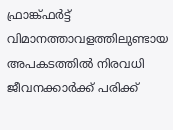ഫ്രാങ്ക്ഫര്‍ട്ട് വിമാനത്താവളത്തിലുണ്ടായ അപകടത്തില്‍ നിരവധി ജീവനക്കാര്‍ക്ക് പരിക്ക്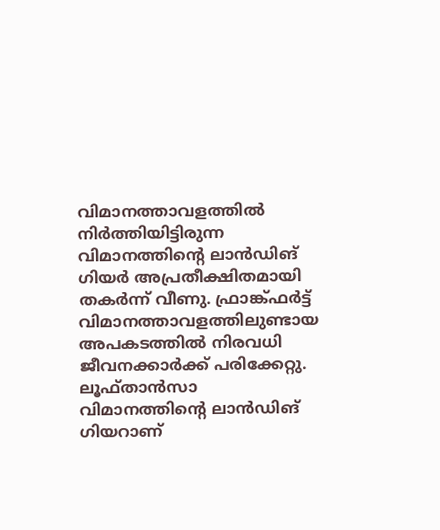വിമാനത്താവളത്തില്‍ നിര്‍ത്തിയിട്ടിരുന്ന വിമാനത്തിന്റെ ലാന്‍ഡിങ് ഗിയര്‍ അപ്രതീക്ഷിതമായി തകര്‍ന്ന് വീണു. ഫ്രാങ്ക്ഫര്‍ട്ട് വിമാനത്താവളത്തിലുണ്ടായ അപകടത്തില്‍ നിരവധി ജീവനക്കാര്‍ക്ക് പരിക്കേറ്റു. ലൂഫ്താന്‍സാ വിമാനത്തിന്റെ ലാന്‍ഡിങ് ഗിയറാണ്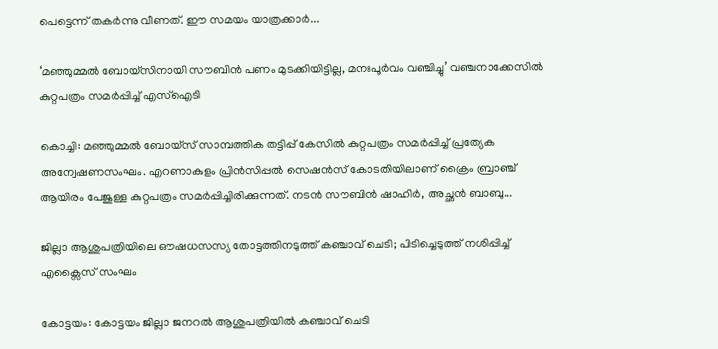പെട്ടെന്ന് തകര്‍ന്നു വീണത്. ഈ സമയം യാത്രക്കാര്‍...

‘മഞ്ഞുമ്മൽ ബോയ്സിനായി സൗബിൻ പണം മുടക്കിയിട്ടില്ല, മനഃപൂർവം വഞ്ചിച്ചു’ വഞ്ചനാക്കേസിൽ കുറ്റപത്രം സമർപ്പിച്ച് എസ്ഐടി

കൊച്ചി: മഞ്ഞുമ്മൽ ബോയ്‌സ് സാമ്പത്തിക തട്ടിപ്പ് കേസിൽ കുറ്റപത്രം സമർപ്പിച്ച് പ്രത്യേക അന്വേഷണസംഘം. എറണാകുളം പ്രിൻസിപ്പൽ സെഷൻസ് കോടതിയിലാണ് ക്രൈം ബ്രാഞ്ച് ആയിരം പേജുള്ള കുറ്റപത്രം സമർപ്പിച്ചിരിക്കുന്നത്. നടൻ സൗബിൻ ഷാഹിർ, അച്ഛൻ ബാബു...

ജില്ലാ ആശുപത്രിയിലെ ഔഷധസസ്യ തോട്ടത്തിനടുത്ത് കഞ്ചാവ് ചെടി; പിടിച്ചെടുത്ത് നശിപ്പിച്ച് എക്സൈസ് സംഘം

കോട്ടയം: കോട്ടയം ജില്ലാ ജനറൽ ആശുപത്രിയിൽ കഞ്ചാവ് ചെടി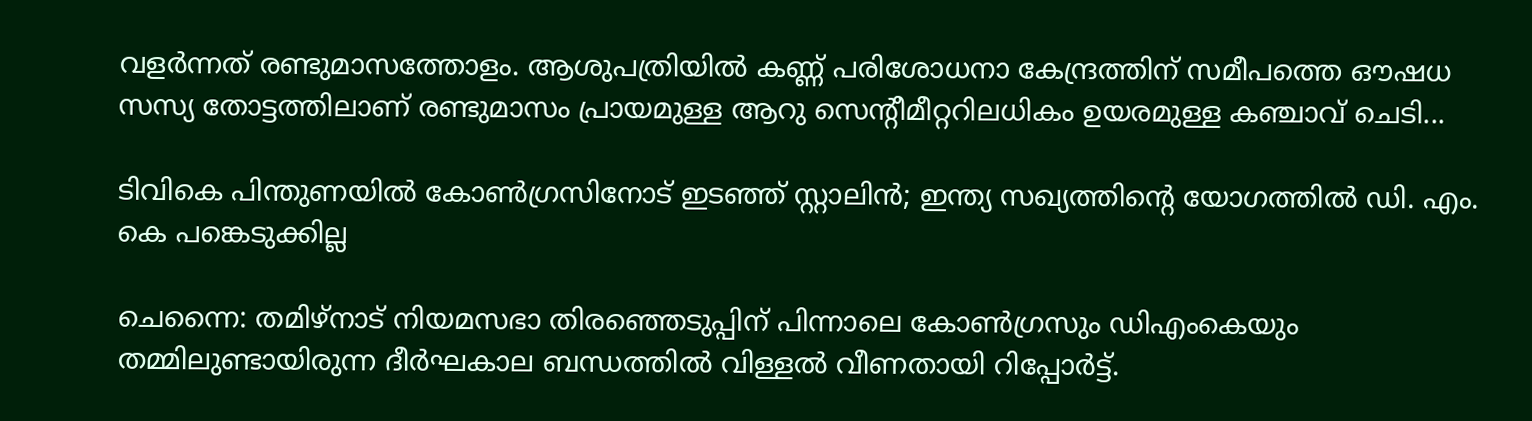വളർന്നത് രണ്ടുമാസത്തോളം. ആശുപത്രിയിൽ കണ്ണ് പരിശോധനാ കേന്ദ്രത്തിന് സമീപത്തെ ഔഷധ സസ്യ തോട്ടത്തിലാണ് രണ്ടുമാസം പ്രായമുള്ള ആറു സെന്റീമീറ്ററിലധികം ഉയരമുള്ള കഞ്ചാവ് ചെടി...

ടിവികെ പിന്തുണയിൽ കോൺഗ്രസിനോട് ഇടഞ്ഞ് സ്റ്റാലിൻ; ഇന്ത്യ സഖ്യത്തിന്റെ യോഗത്തിൽ ഡി. എം. കെ പങ്കെടുക്കില്ല

ചെന്നൈ: തമിഴ്നാട് നിയമസഭാ തിരഞ്ഞെടുപ്പിന് പിന്നാലെ കോൺഗ്രസും ഡിഎംകെയും തമ്മിലുണ്ടായിരുന്ന ദീർഘകാല ബന്ധത്തിൽ വിള്ളൽ വീണതായി റിപ്പോർട്ട്.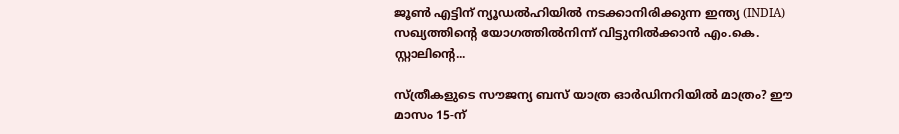ജൂൺ എട്ടിന് ന്യൂഡൽഹിയിൽ നടക്കാനിരിക്കുന്ന ഇന്ത്യ (INDIA) സഖ്യത്തിന്റെ യോഗത്തിൽനിന്ന് വിട്ടുനിൽക്കാൻ എം.കെ. സ്റ്റാലിന്റെ...

സ്ത്രീകളുടെ സൗജന്യ ബസ് യാത്ര ഓർഡിനറിയിൽ മാത്രം? ഈ മാസം 15-ന്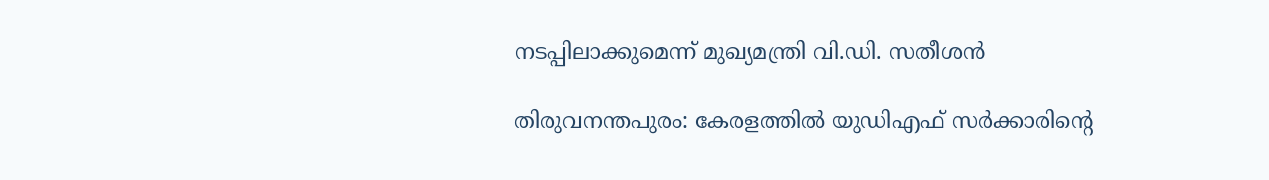നടപ്പിലാക്കുമെന്ന് മുഖ്യമന്ത്രി വി.ഡി. സതീശൻ

തിരുവനന്തപുരം: കേരളത്തിൽ യുഡിഎഫ് സർക്കാരിന്റെ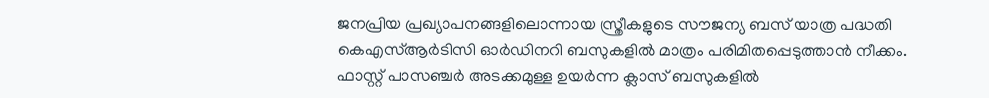ജനപ്രിയ പ്രഖ്യാപനങ്ങളിലൊന്നായ സ്ത്രീകളുടെ സൗജന്യ ബസ് യാത്ര പദ്ധതി കെഎസ്ആർടിസി ഓർഡിനറി ബസുകളിൽ മാത്രം പരിമിതപ്പെടുത്താൻ നീക്കം. ഫാസ്റ്റ് പാസഞ്ചർ അടക്കമുള്ള ഉയർന്ന ക്ലാസ് ബസുകളിൽ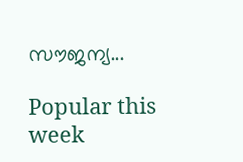സൗജന്യ...

Popular this week